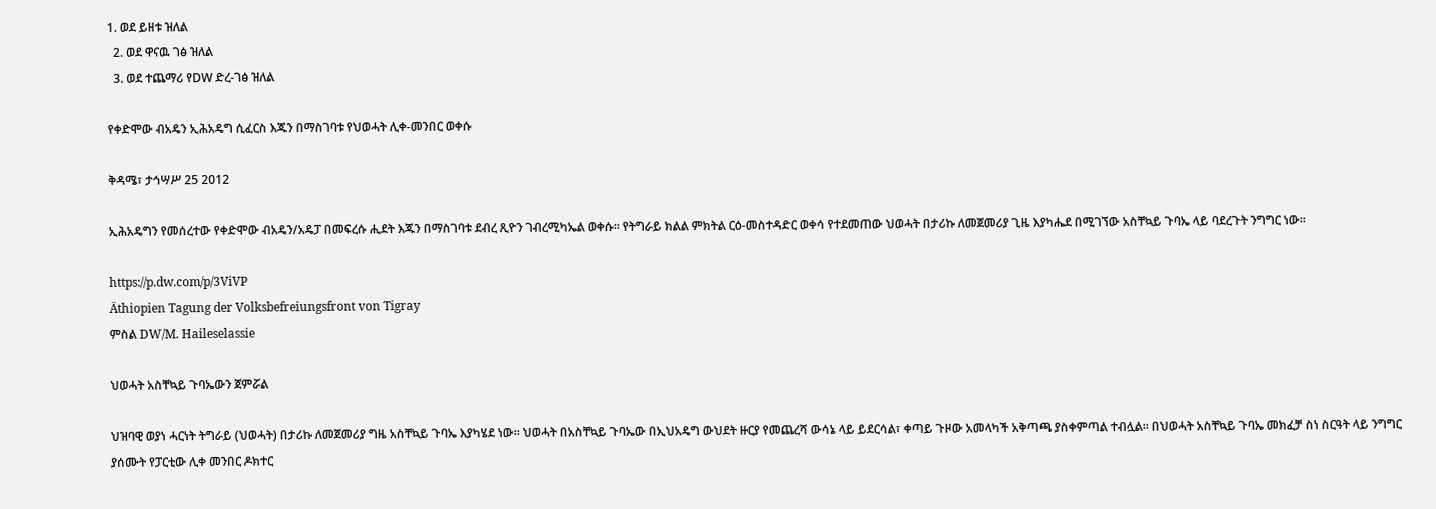1. ወደ ይዘቱ ዝለል
  2. ወደ ዋናዉ ገፅ ዝለል
  3. ወደ ተጨማሪ የDW ድረ-ገፅ ዝለል

የቀድሞው ብአዴን ኢሕአዴግ ሲፈርስ እጁን በማስገባቱ የህወሓት ሊቀ-መንበር ወቀሱ

ቅዳሜ፣ ታኅሣሥ 25 2012

ኢሕአዴግን የመሰረተው የቀድሞው ብአዴን/አዴፓ በመፍረሱ ሒደት እጁን በማስገባቱ ደብረ ጺዮን ገብረሚካኤል ወቀሱ። የትግራይ ክልል ምክትል ርዕ-መስተዳድር ወቀሳ የተደመጠው ህወሓት በታሪኩ ለመጀመሪያ ጊዜ እያካሔደ በሚገኘው አስቸኳይ ጉባኤ ላይ ባደረጉት ንግግር ነው።

https://p.dw.com/p/3ViVP
Äthiopien Tagung der Volksbefreiungsfront von Tigray
ምስል DW/M. Haileselassie

ህወሓት አስቸኳይ ጉባኤውን ጀምሯል

ህዝባዊ ወያነ ሓርነት ትግራይ (ህወሓት) በታሪኩ ለመጀመሪያ ግዜ አስቸኳይ ጉባኤ እያካሄደ ነው፡፡ ህወሓት በአስቸኳይ ጉባኤው በኢህአዴግ ውህደት ዙርያ የመጨረሻ ውሳኔ ላይ ይደርሳል፣ ቀጣይ ጉዞው አመላካች አቅጣጫ ያስቀምጣል ተብሏል፡፡ በህወሓት አስቸኳይ ጉባኤ መክፈቻ ስነ ስርዓት ላይ ንግግር ያሰሙት የፓርቲው ሊቀ መንበር ዶክተር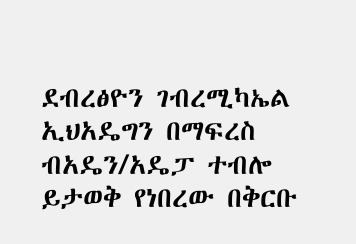ደብረፅዮን ገብረሚካኤል ኢህአዴግን በማፍረስ ብአዴን/አዴፓ ተብሎ ይታወቅ የነበረው በቅርቡ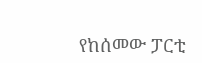የከሰመው ፓርቲ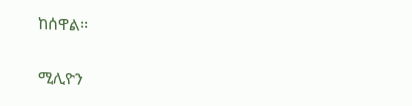ከሰዋል፡፡

ሚሊዮን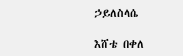ኃይለስላሴ

እሸቴ በቀለ